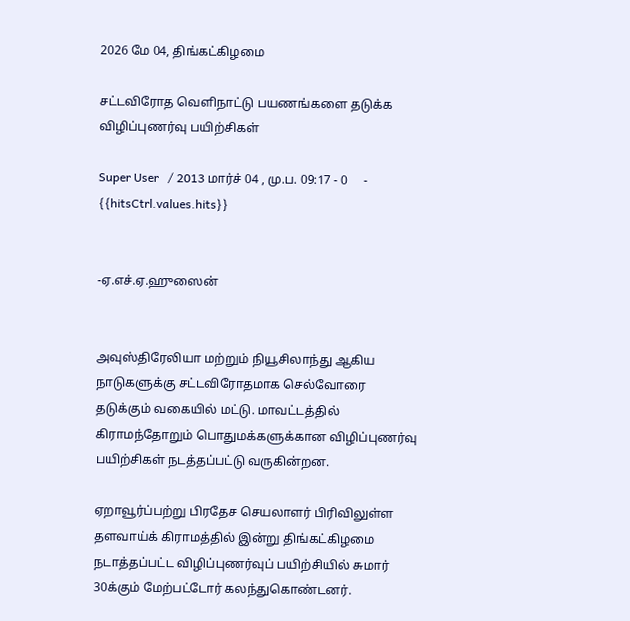2026 மே 04, திங்கட்கிழமை

சட்டவிரோத வெளிநாட்டு பயணங்களை தடுக்க விழிப்புணர்வு பயிற்சிகள்

Super User   / 2013 மார்ச் 04 , மு.ப. 09:17 - 0     - {{hitsCtrl.values.hits}}


-ஏ.எச்.ஏ.ஹுஸைன்


அவுஸ்திரேலியா மற்றும் நியூசிலாந்து ஆகிய நாடுகளுக்கு சட்டவிரோதமாக செல்வோரை தடுக்கும் வகையில் மட்டு. மாவட்டத்தில் கிராமந்தோறும் பொதுமக்களுக்கான விழிப்புணர்வு பயிற்சிகள் நடத்தப்பட்டு வருகின்றன.

ஏறாவூர்ப்பற்று பிரதேச செயலாளர் பிரிவிலுள்ள தளவாய்க் கிராமத்தில் இன்று திங்கட்கிழமை நடாத்தப்பட்ட விழிப்புணர்வுப் பயிற்சியில் சுமார் 30க்கும் மேற்பட்டோர் கலந்துகொண்டனர்.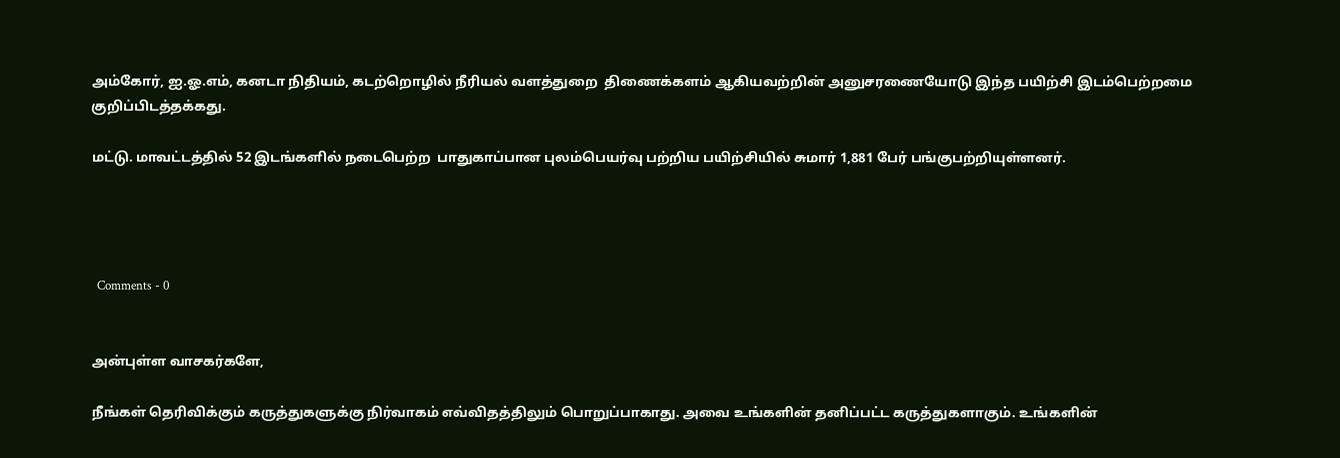அம்கோர், ஐ.ஓ.எம், கனடா நிதியம், கடற்றொழில் நீரியல் வளத்துறை  திணைக்களம் ஆகியவற்றின் அனுசரணையோடு இந்த பயிற்சி இடம்பெற்றமை குறிப்பிடத்தக்கது.

மட்டு. மாவட்டத்தில் 52 இடங்களில் நடைபெற்ற  பாதுகாப்பான புலம்பெயர்வு பற்றிய பயிற்சியில் சுமார் 1,881 பேர் பங்குபற்றியுள்ளனர்.




  Comments - 0


அன்புள்ள வாசகர்களே,

நீங்கள் தெரிவிக்கும் கருத்துகளுக்கு நிர்வாகம் எவ்விதத்திலும் பொறுப்பாகாது. அவை உங்களின் தனிப்பட்ட கருத்துகளாகும். உங்களின்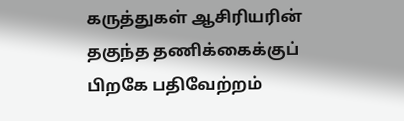கருத்துகள் ஆசிரியரின் தகுந்த தணிக்கைக்குப் பிறகே பதிவேற்றம்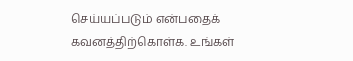செய்யப்படும் என்பதைக் கவனத்திற்கொள்க. உங்கள்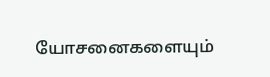யோசனைகளையும்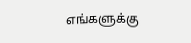எங்களுக்கு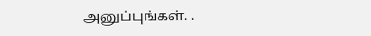அனுப்புங்கள். .